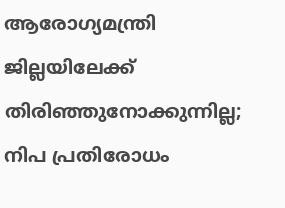ആരോഗ്യമന്ത്രി ജില്ലയിലേക്ക് തിരിഞ്ഞുനോക്കുന്നില്ല; നിപ പ്രതിരോധം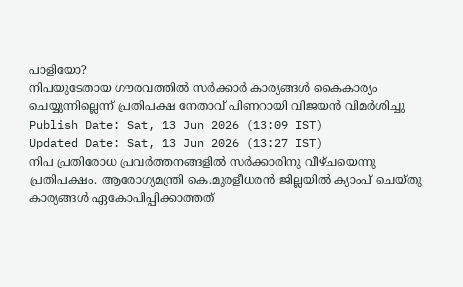പാളിയോ?
നിപയുടേതായ ഗൗരവത്തിൽ സർക്കാർ കാര്യങ്ങൾ കൈകാര്യം ചെയ്യുന്നില്ലെന്ന് പ്രതിപക്ഷ നേതാവ് പിണറായി വിജയൻ വിമർശിച്ചു
Publish Date: Sat, 13 Jun 2026 (13:09 IST)
Updated Date: Sat, 13 Jun 2026 (13:27 IST)
നിപ പ്രതിരോധ പ്രവർത്തനങ്ങളിൽ സർക്കാരിനു വീഴ്ചയെന്നു പ്രതിപക്ഷം. ആരോഗ്യമന്ത്രി കെ.മുരളീധരൻ ജില്ലയിൽ ക്യാംപ് ചെയ്തു കാര്യങ്ങൾ ഏകോപിപ്പിക്കാത്തത്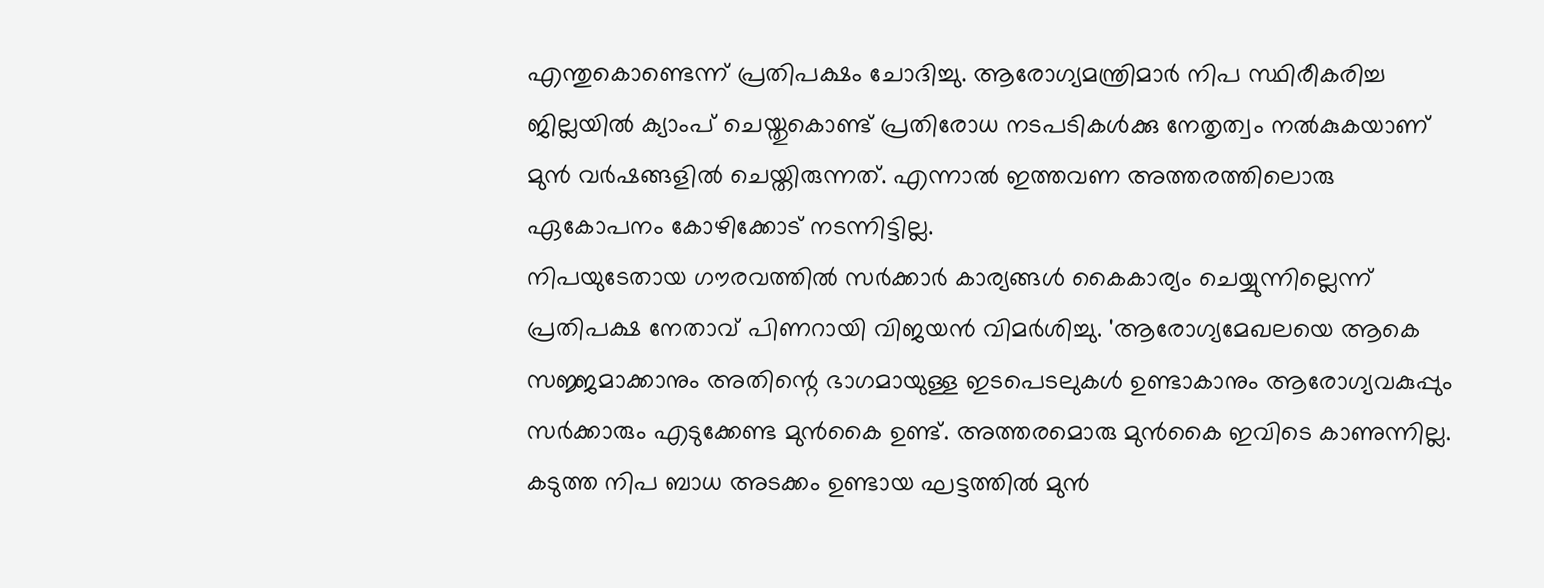എന്തുകൊണ്ടെന്ന് പ്രതിപക്ഷം ചോദിച്ചു. ആരോഗ്യമന്ത്രിമാർ നിപ സ്ഥിരീകരിച്ച ജില്ലയിൽ ക്യാംപ് ചെയ്തുകൊണ്ട് പ്രതിരോധ നടപടികൾക്കു നേതൃത്വം നൽകുകയാണ് മുൻ വർഷങ്ങളിൽ ചെയ്തിരുന്നത്. എന്നാൽ ഇത്തവണ അത്തരത്തിലൊരു ഏകോപനം കോഴിക്കോട് നടന്നിട്ടില്ല.
നിപയുടേതായ ഗൗരവത്തിൽ സർക്കാർ കാര്യങ്ങൾ കൈകാര്യം ചെയ്യുന്നില്ലെന്ന് പ്രതിപക്ഷ നേതാവ് പിണറായി വിജയൻ വിമർശിച്ചു. 'ആരോഗ്യമേഖലയെ ആകെ സജ്ജമാക്കാനും അതിന്റെ ഭാഗമായുള്ള ഇടപെടലുകൾ ഉണ്ടാകാനും ആരോഗ്യവകുപ്പും സർക്കാരും എടുക്കേണ്ട മുൻകൈ ഉണ്ട്. അത്തരമൊരു മുൻകൈ ഇവിടെ കാണുന്നില്ല. കടുത്ത നിപ ബാധ അടക്കം ഉണ്ടായ ഘട്ടത്തിൽ മുൻ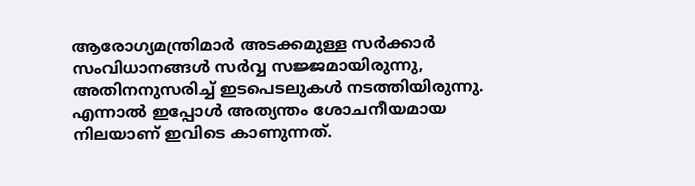ആരോഗ്യമന്ത്രിമാർ അടക്കമുള്ള സർക്കാർ സംവിധാനങ്ങൾ സർവ്വ സജ്ജമായിരുന്നു, അതിനനുസരിച്ച് ഇടപെടലുകൾ നടത്തിയിരുന്നു. എന്നാൽ ഇപ്പോൾ അത്യന്തം ശോചനീയമായ നിലയാണ് ഇവിടെ കാണുന്നത്.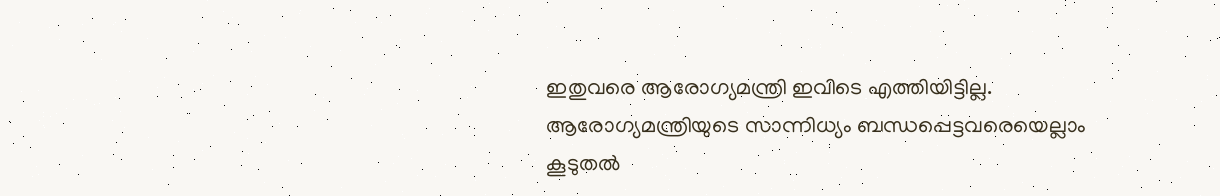ഇതുവരെ ആരോഗ്യമന്ത്രി ഇവിടെ എത്തിയിട്ടില്ല. ആരോഗ്യമന്ത്രിയുടെ സാന്നിധ്യം ബന്ധപ്പെട്ടവരെയെല്ലാം കൂടുതൽ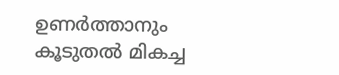ഉണർത്താനും കൂടുതൽ മികച്ച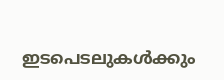ഇടപെടലുകൾക്കും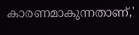കാരണമാകുന്നതാണ്,'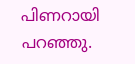പിണറായി പറഞ്ഞു.